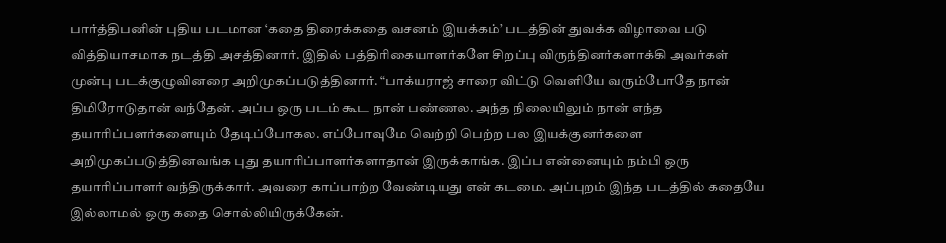பார்த்திபனின் புதிய படமான ‘கதை திரைக்கதை வசனம் இயக்கம்’ படத்தின் துவக்க விழாவை படு வித்தியாசமாக நடத்தி அசத்தினார். இதில் பத்திரிகையாளர்களே சிறப்பு விருந்தினர்களாக்கி அவர்கள் முன்பு படக்குழுவினரை அறிமுகப்படுத்தினார். “பாக்யராஜ் சாரை விட்டு வெளியே வரும்போதே நான் திமிரோடுதான் வந்தேன். அப்ப ஒரு படம் கூட நான் பண்ணல. அந்த நிலையிலும் நான் எந்த தயாரிப்பளர்களையும் தேடிப்போகல. எப்போவுமே வெற்றி பெற்ற பல இயக்குனர்களை அறிமுகப்படுத்தினவங்க புது தயாரிப்பாளர்களாதான் இருக்காங்க. இப்ப என்னையும் நம்பி ஒரு தயாரிப்பாளர் வந்திருக்கார். அவரை காப்பாற்ற வேண்டியது என் கடமை. அப்புறம் இந்த படத்தில் கதையே இல்லாமல் ஒரு கதை சொல்லியிருக்கேன்.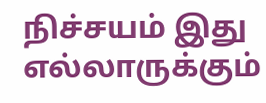நிச்சயம் இது எல்லாருக்கும்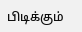பிடிக்கும்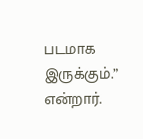படமாக இருக்கும்.” என்றார்.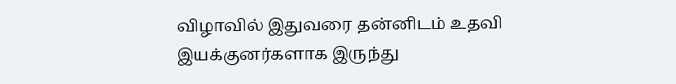விழாவில் இதுவரை தன்னிடம் உதவி இயக்குனர்களாக இருந்து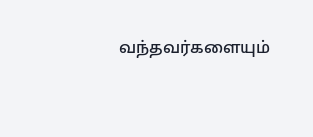வந்தவர்களையும்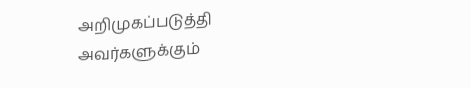அறிமுகப்படுத்தி அவர்களுக்கும்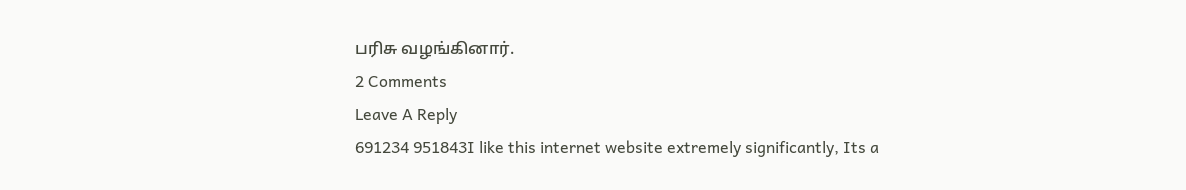பரிசு வழங்கினார்.
2 Comments
Leave A Reply
691234 951843I like this internet website extremely significantly, Its a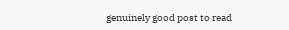genuinely good post to read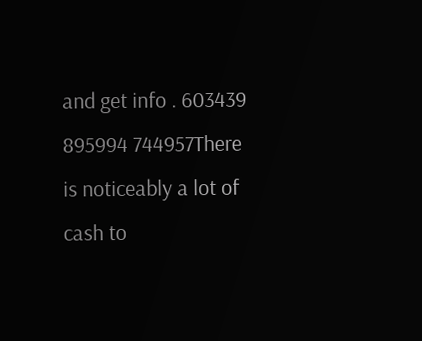and get info . 603439
895994 744957There is noticeably a lot of cash to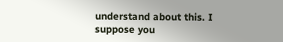understand about this. I suppose you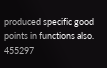produced specific good points in functions also. 455297